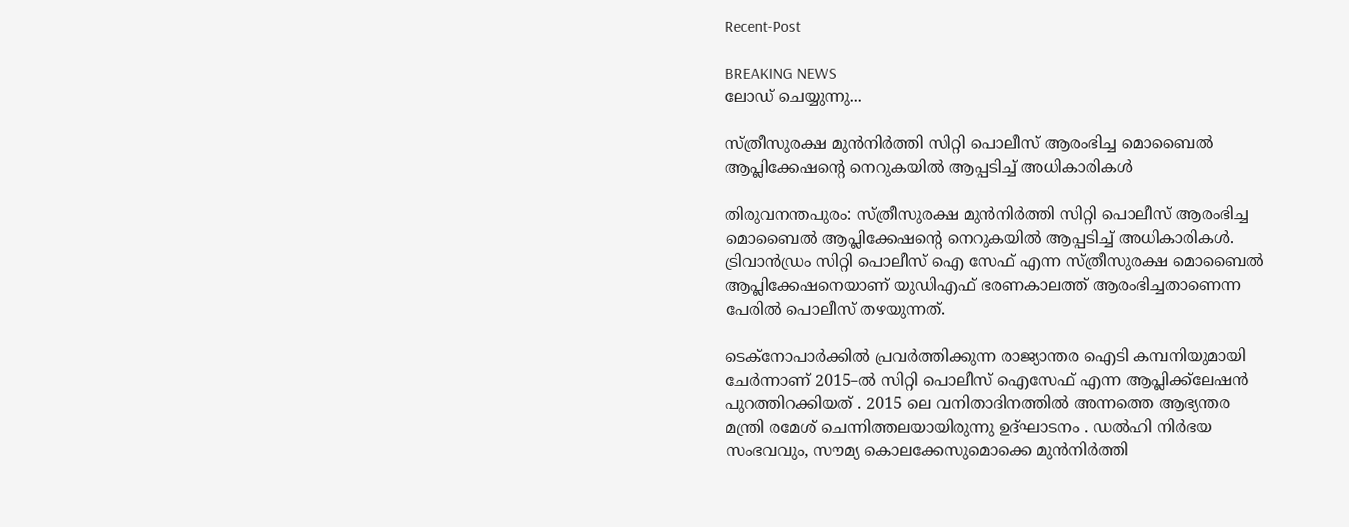Recent-Post

BREAKING NEWS
ലോഡ് ചെയ്യുന്നു...

സ്ത്രീസുരക്ഷ മുൻനിർത്തി സിറ്റി പൊലീസ് ആരംഭിച്ച മൊബൈൽ ആപ്ലിക്കേഷന്റെ നെറുകയിൽ ആപ്പടിച്ച് അധികാരികൾ

തിരുവനന്തപുരം: സ്ത്രീസുരക്ഷ മുൻനിർത്തി സിറ്റി പൊലീസ് ആരംഭിച്ച മൊബൈൽ ആപ്ലിക്കേഷന്റെ നെറുകയിൽ ആപ്പടിച്ച് അധികാരികൾ. ട്രിവാൻഡ്രം സിറ്റി പൊലീസ് ഐ സേഫ് എന്ന സ്ത്രീസുരക്ഷ മൊബൈൽ ആപ്ലിക്കേഷനെയാണ് യുഡിഎഫ് ഭരണകാലത്ത് ആരംഭിച്ചതാണെന്ന പേരിൽ പൊലീസ് തഴയുന്നത്.

ടെക്നോപാർക്കിൽ പ്രവർത്തിക്കുന്ന രാജ്യാന്തര ഐടി കമ്പനിയുമായി ചേർന്നാണ് 2015–ൽ സിറ്റി പൊലീസ് ഐസേഫ് എന്ന ആപ്ലിക്ക്ലേഷൻ പുറത്തിറക്കിയത് . 2015 ലെ വനിതാദിനത്തിൽ അന്നത്തെ ആഭ്യന്തര മന്ത്രി രമേശ് ചെന്നിത്തലയായിരുന്നു ഉദ്ഘാടനം . ഡൽഹി നിർഭയ സംഭവവും, സൗമ്യ കൊലക്കേസുമൊക്കെ മുൻനിർത്തി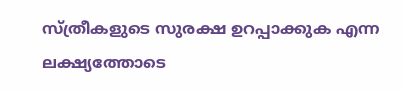സ്ത്രീകളുടെ സുരക്ഷ ഉറപ്പാക്കുക എന്ന ലക്ഷ്യത്തോടെ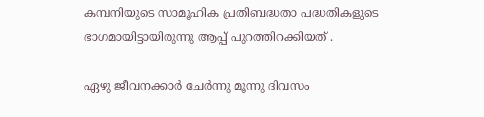കമ്പനിയുടെ സാമൂഹിക പ്രതിബദ്ധതാ പദ്ധതികളുടെ ഭാഗമായിട്ടായിരുന്നു ആപ്പ് പുറത്തിറക്കിയത് .

ഏഴു ജീവനക്കാർ ചേർന്നു മൂന്നു ദിവസം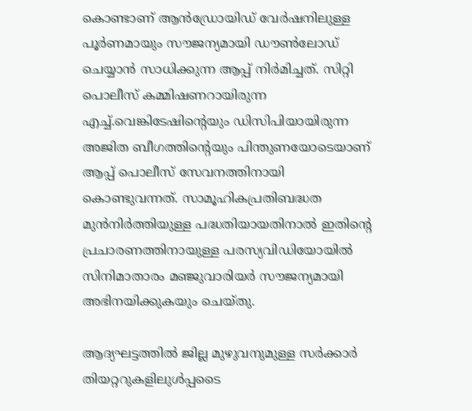കൊണ്ടാണ് ആൻഡ്രോയിഡ് വേർഷനിലുള്ള പൂർണമായും സൗജന്യമായി ഡൗൺലോഡ് ചെയ്യാൻ സാധിക്കുന്ന ആപ്പ് നിർമിച്ചത്. സിറ്റി പൊലീസ് കമ്മിഷണറായിരുന്ന എച്ച്.വെങ്കിടേഷിന്റെയും ഡിസിപിയായിരുന്ന അജിത ബീഗത്തിന്റെയും പിന്തുണയോടെയാണ് ആപ്പ് പൊലീസ് സേവനത്തിനായി കൊണ്ടുവന്നത്. സാമൂഹികപ്രതിബദ്ധത മുൻനിർത്തിയുള്ള പദ്ധതിയായതിനാൽ ഇതിന്റെ പ്രചാരണത്തിനായുള്ള പരസ്യവിഡിയോയിൽ സിനിമാതാരം മഞ്ജുവാരിയർ സൗജന്യമായി അഭിനയിക്കുകയും ചെയ്തു.

ആദ്യഘട്ടത്തിൽ ജില്ല മുഴുവനുമുള്ള സർക്കാർ തിയറ്ററുകളിലുൾപ്പ‌െടെ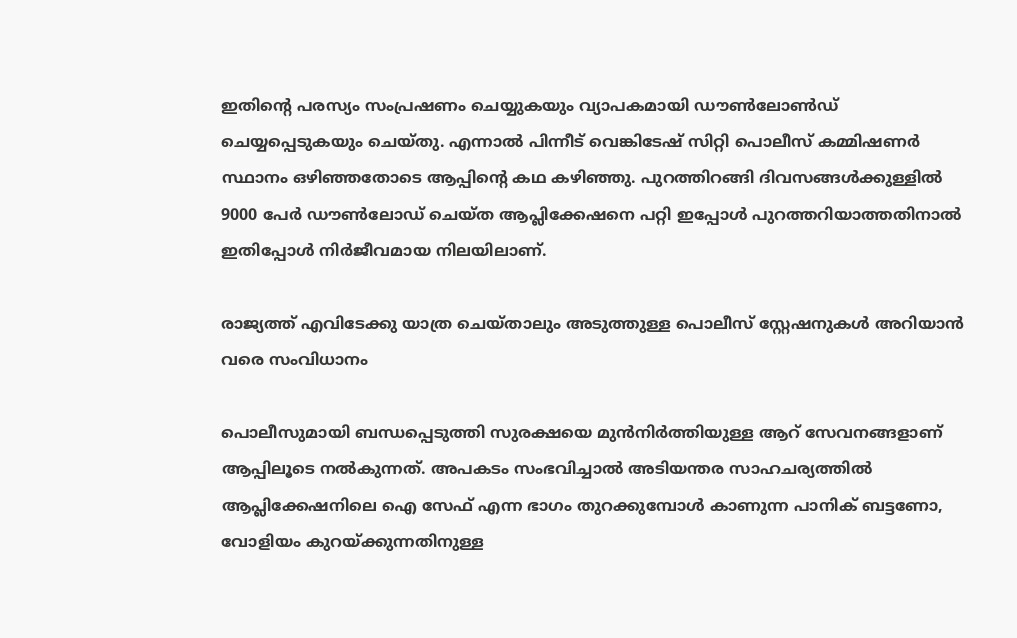ഇതിന്റെ പരസ്യം സംപ്രഷണം ചെയ്യുകയും വ്യാപകമായി ഡൗൺലോൺ‍ഡ് ചെയ്യപ്പെടുകയും ചെയ്തു. എന്നാൽ പിന്നീട് വെങ്കിടേഷ് സിറ്റി പൊലീസ് കമ്മിഷണർ സ്ഥാനം ഒഴിഞ്ഞതോടെ ആപ്പിന്റെ കഥ കഴിഞ്ഞു. പുറത്തിറങ്ങി ദിവസങ്ങൾക്കുള്ളിൽ 9000 പേർ ഡൗൺലോഡ് ചെയ്ത ആപ്ലിക്കേഷനെ പറ്റി ഇപ്പോൾ പുറത്തറിയാത്തതിനാൽ ഇതിപ്പോൾ നിർജീവമായ നിലയിലാണ്.

രാജ്യത്ത് എവിടേക്കു യാത്ര ചെയ്താലും അടുത്തുള്ള പൊലീസ് സ്റ്റേഷനുകൾ അറിയാൻ വരെ സംവിധാനം

പൊലീസുമായി ബന്ധപ്പെടുത്തി സുരക്ഷയെ മുൻനിർത്തിയുള്ള ആറ് സേവനങ്ങളാണ് ആപ്പിലൂടെ നൽകുന്നത്. അപകടം സംഭവിച്ചാൽ അടിയന്തര സാഹചര്യത്തിൽ ആപ്ലിക്കേഷനിലെ ഐ സേഫ് എന്ന ഭാഗം തുറക്കുമ്പോൾ കാണുന്ന പാനിക് ബട്ടണോ, വോളിയം കുറയ്ക്കുന്നതിനുള്ള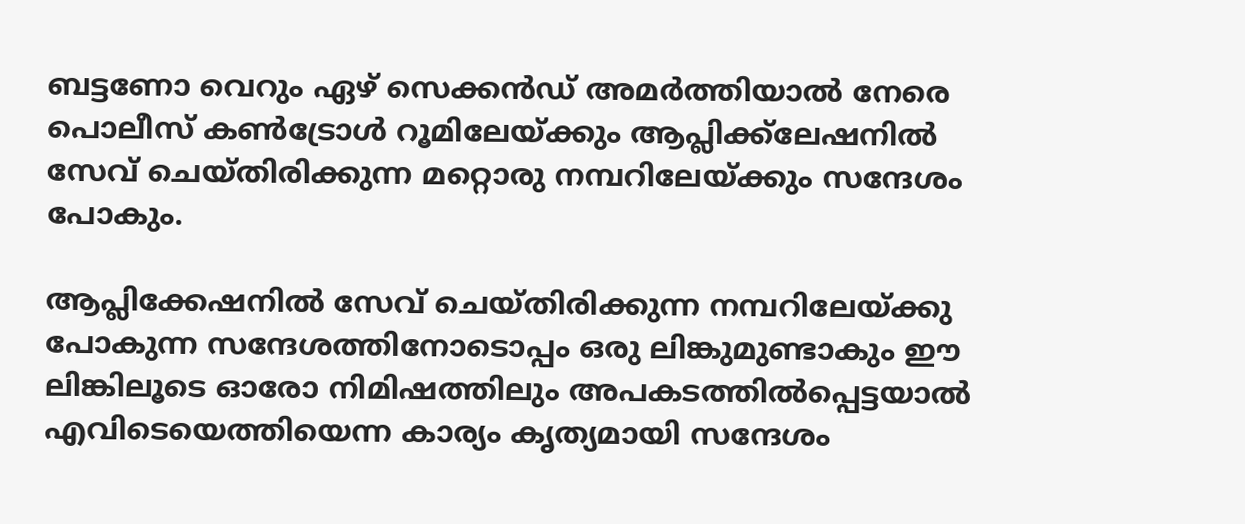ബട്ടണോ വെറും ഏഴ് സെക്കൻഡ് അമർത്തിയാൽ നേരെ പൊലീസ് കൺ‌ട്രോൾ റൂമിലേയ്ക്കും ആപ്ലിക്ക്ലേഷനിൽ സേവ് ചെയ്തിരിക്കുന്ന മറ്റൊരു നമ്പറിലേയ്ക്കും സന്ദേശം പോകും.

ആപ്ലിക്കേഷനിൽ സേവ് ചെയ്തിരിക്കുന്ന നമ്പറിലേയ്ക്കു പോകുന്ന സന്ദേശത്തിനോടൊപ്പം ഒരു ലിങ്കുമുണ്ടാകും ഈ ലിങ്കിലൂടെ ഓരോ നിമിഷത്തിലും അപകടത്തിൽപ്പെട്ടയാൽ എ‌വിടെയെത്തിയെന്ന കാര്യം കൃത്യമായി സന്ദേശം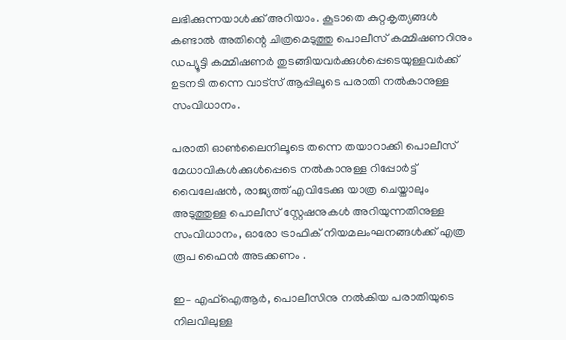ലഭിക്കുന്നയാൾക്ക് അറിയാം. കൂടാതെ കുറ്റകൃത്യങ്ങൾ കണ്ടാൽ അതിന്റെ ചിത്രമെടുത്തു പൊലീസ് കമ്മിഷണറിനും ഡപ്യൂട്ടി കമ്മിഷണർ തുടങ്ങിയവർക്കുൾപ്പെടെയുള്ളവർക്ക് ഉടനടി തന്നെ വാട്സ് ആപ്പിലൂടെ പരാതി നൽകാനുള്ള സംവിധാനം.

പരാതി ഓൺലൈനിലൂടെ തന്നെ തയാറാക്കി പൊലീസ് മേധാവികൾക്കുൾപ്പെടെ നൽകാനുള്ള റിപ്പോർട്ട് വൈലേഷൻ, രാജ്യത്ത് എവിടേക്കു യാത്ര ചെയ്താലും അടുത്തുള്ള പൊലീസ് സ്റ്റേഷനുകൾ അറിയുന്നതിനുള്ള സംവിധാനം, ഓരോ ട്രാഫിക് നിയമലംഘനങ്ങൾക്ക് എത്ര രൂപ ഫൈൻ അടക്കണം .

ഇ– എഫ്ഐആർ, പൊലീസിനു നൽകിയ പരാതിയുടെ നിലവിലുള്ള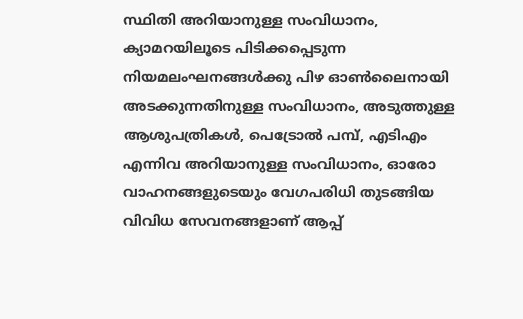സ്ഥിതി അറിയാനുള്ള സംവിധാനം, ക്യാമറയിലൂടെ പിടിക്കപ്പെടുന്ന നിയമലംഘനങ്ങൾക്കു പിഴ ഓൺലൈനായി അടക്കുന്നതിനുള്ള സംവിധാനം, അടുത്തുള്ള ആശുപത്രികൾ, പെട്രോൽ പമ്പ്, എടിഎം എന്നിവ അറിയാനുള്ള സംവിധാനം, ഓരോ വാഹനങ്ങളുടെയും വേഗപരിധി തുടങ്ങിയ വിവിധ സേവനങ്ങളാണ് ആപ്പ്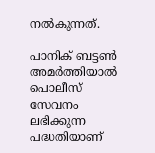നൽകുന്നത്.

പാനിക് ബട്ടൺ അമർത്തിയാൽ പൊലീസ് സേവനം ലഭിക്കുന്ന പദ്ധതിയാണ്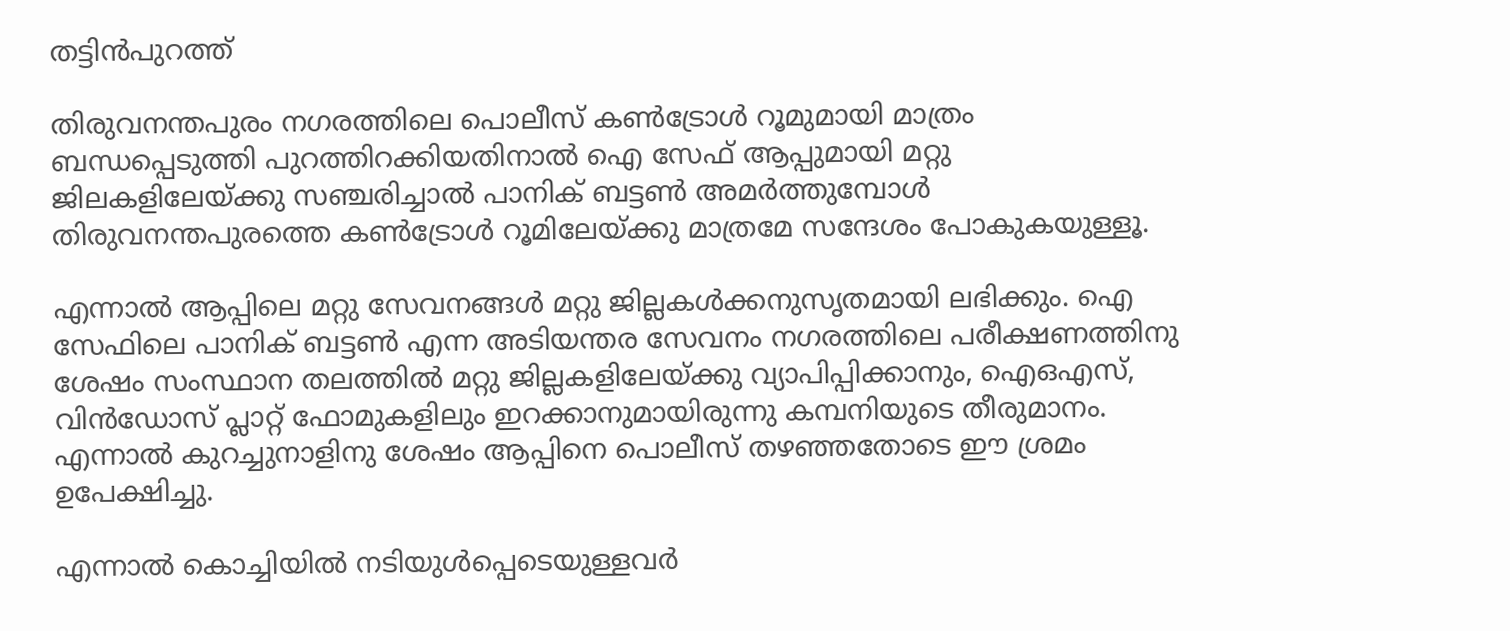തട്ടിൻപുറത്ത്

തിരുവനന്തപുരം നഗരത്തിലെ പൊലീസ് കൺട്രോൾ റൂമുമായി മാത്രം ബന്ധപ്പെടുത്തി പുറത്തിറക്കിയതിനാൽ ഐ സേഫ് ആപ്പുമായി മറ്റു ജിലകളിലേയ്ക്കു സഞ്ചരിച്ചാൽ പാനിക് ബട്ടൺ അമർത്തുമ്പോൾ തിരുവനന്തപുരത്തെ കൺട്രോൾ റൂമിലേയ്ക്കു മാത്രമേ സന്ദേശം പോകുകയുള്ളൂ.

എന്നാൽ ആപ്പിലെ മറ്റു സേവനങ്ങൾ മറ്റു ജില്ലകൾക്കനുസൃതമായി ലഭിക്കും. ഐ സേഫിലെ പാനിക് ബട്ടൺ എന്ന അടിയന്തര സേവനം നഗരത്തിലെ പരീക്ഷണത്തിനു ശേഷം സംസ്ഥാന തലത്തിൽ മറ്റു ജില്ലകളിലേയ്ക്കു വ്യാപിപ്പിക്കാനും, ഐഒഎസ്, വിൻഡോസ് പ്ലാറ്റ് ഫോമുകളിലും ഇറക്കാനുമായിരുന്നു കമ്പനിയുടെ തീരുമാനം. എന്നാൽ കുറച്ചുനാളിനു ശേഷം ആപ്പിനെ പൊലീസ് തഴഞ്ഞതോടെ ഈ ശ്രമം ഉപേക്ഷിച്ചു.

എന്നാൽ കൊച്ചിയിൽ നടിയുൾപ്പെടെയുള്ളവർ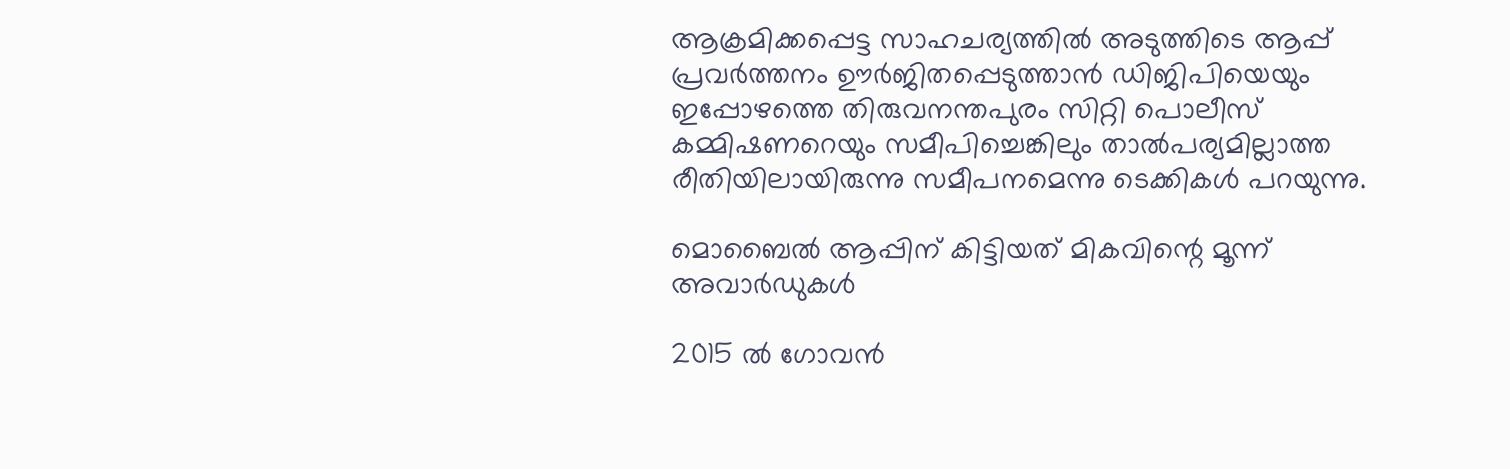ആക്രമിക്കപ്പെട്ട സാഹചര്യത്തിൽ അടുത്തിടെ ആപ്പ് പ്രവർത്തനം ഊർജിതപ്പെടുത്താൻ ഡിജിപിയെയും ഇപ്പോഴത്തെ തിരുവനന്തപുരം സിറ്റി പൊലീസ് കമ്മിഷണറെയും സമീപിച്ചെങ്കിലും താൽപര്യമില്ലാത്ത രീതിയിലായിരുന്നു സമീപനമെന്നു ടെക്കികൾ പറയുന്നു.

മൊബൈൽ ആപ്പിന് കിട്ടിയത് മികവിന്റെ മൂന്ന് അവാർഡുകൾ

2015 ൽ ഗോവൻ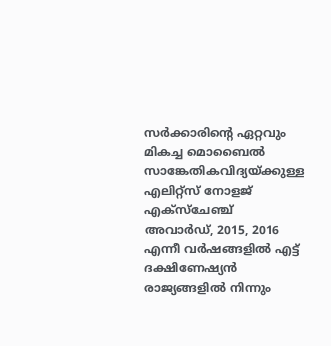സർക്കാരിന്റെ ഏറ്റവും മികച്ച മൊബൈൽ സാങ്കേതികവിദ്യയ്ക്കുള്ള എലിറ്റ്സ് നോളജ് എക്സ്ചേഞ്ച് അവാർഡ്, 2015, 2016 എന്നീ വർഷങ്ങളിൽ എട്ട് ദക്ഷിണേഷ്യൻ രാജ്യങ്ങളിൽ നിന്നും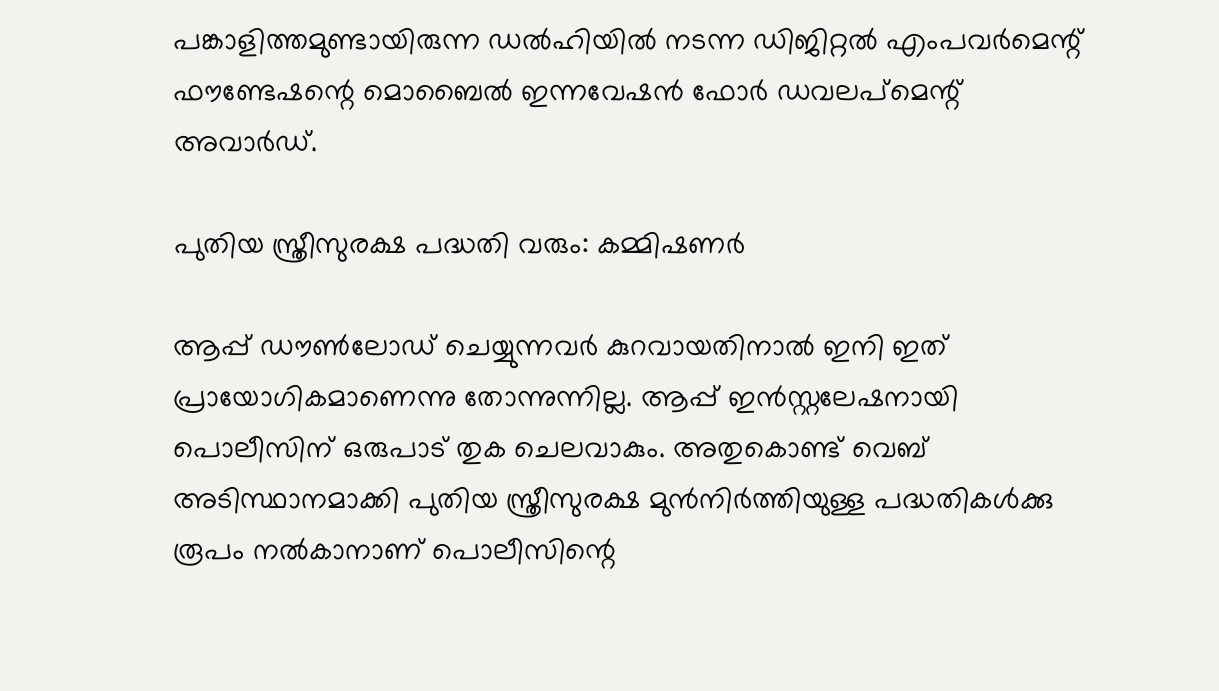പങ്കാളിത്തമുണ്ടായിരുന്ന ഡൽഹിയിൽ നടന്ന ഡിജിറ്റൽ എംപവർമെന്റ് ഫൗണ്ടേഷന്റെ മൊബൈൽ ഇന്നവേഷൻ ഫോർ ഡവലപ്മെന്റ് അവാർഡ്.

പുതിയ സ്ത്രീസുരക്ഷ പദ്ധതി വരും: കമ്മിഷണർ

ആപ്പ് ഡൗൺലോഡ് ചെയ്യുന്നവർ കുറവായതിനാൽ ഇനി ഇത് പ്രായോഗികമാണെന്നു തോന്നുന്നില്ല. ആപ്പ് ഇൻസ്റ്റലേഷനായി പൊലീസിന് ഒരുപാട് തുക ചെലവാകും. അതുകൊണ്ട് വെബ് അടിസ്ഥാനമാക്കി പുതിയ സ്ത്രീസുരക്ഷ മുൻനിർത്തിയുള്ള പദ്ധതികൾക്കു രൂപം നൽകാനാണ് പൊലീസിന്റെ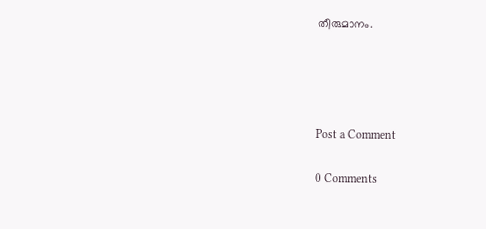തീരുമാനം.




Post a Comment

0 Comments